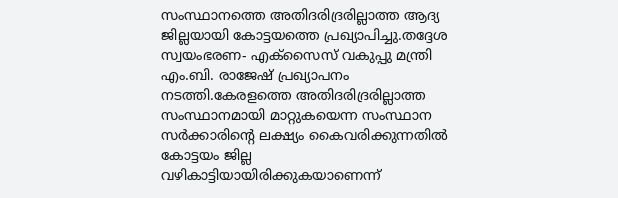സംസ്ഥാനത്തെ അതിദരിദ്രരില്ലാത്ത ആദ്യ ജില്ലയായി കോട്ടയത്തെ പ്രഖ്യാപിച്ചു.തദ്ദേശ സ്വയംഭരണ- എക്സൈസ് വകുപ്പു മന്ത്രി എം.ബി. രാജേഷ് പ്രഖ്യാപനം നടത്തി.കേരളത്തെ അതിദരിദ്രരില്ലാത്ത സംസ്ഥാനമായി മാറ്റുകയെന്ന സംസ്ഥാന സർക്കാരിന്റെ ലക്ഷ്യം കൈവരിക്കുന്നതിൽ കോട്ടയം ജില്ല വഴികാട്ടിയായിരിക്കുകയാണെന്ന്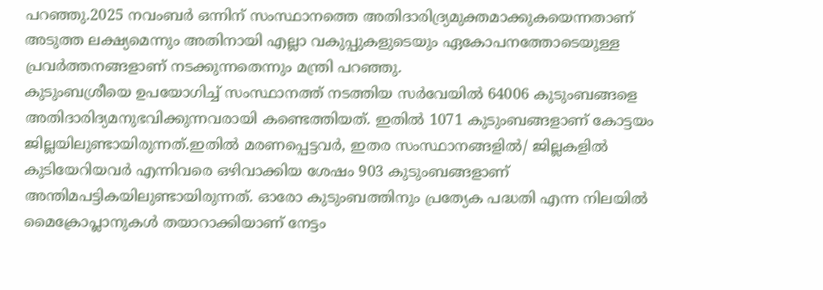പറഞ്ഞു.2025 നവംബർ ഒന്നിന് സംസ്ഥാനത്തെ അതിദാരിദ്ര്യമുക്തമാക്കുകയെന്നതാണ് അടുത്ത ലക്ഷ്യമെന്നും അതിനായി എല്ലാ വകുപ്പുകളുടെയും ഏകോപനത്തോടെയുള്ള പ്രവർത്തനങ്ങളാണ് നടക്കുന്നതെന്നും മന്ത്രി പറഞ്ഞു.
കുടുംബശ്രീയെ ഉപയോഗിച്ച് സംസ്ഥാനത്ത് നടത്തിയ സർവേയിൽ 64006 കുടുംബങ്ങളെ അതിദാരിദ്യമനുഭവിക്കുന്നവരായി കണ്ടെത്തിയത്. ഇതിൽ 1071 കുടുംബങ്ങളാണ് കോട്ടയം ജില്ലയിലുണ്ടായിരുന്നത്.ഇതിൽ മരണപ്പെട്ടവർ, ഇതര സംസ്ഥാനങ്ങളിൽ/ ജില്ലകളിൽ കുടിയേറിയവർ എന്നിവരെ ഒഴിവാക്കിയ ശേഷം 903 കുടുംബങ്ങളാണ് അന്തിമപട്ടികയിലുണ്ടായിരുന്നത്. ഓരോ കുടുംബത്തിനും പ്രത്യേക പദ്ധതി എന്ന നിലയിൽ മൈക്രോപ്ലാനുകൾ തയാറാക്കിയാണ് നേട്ടം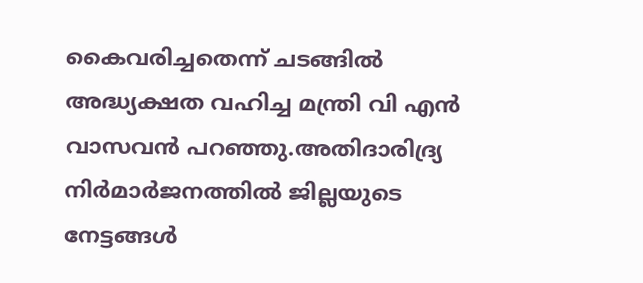കൈവരിച്ചതെന്ന് ചടങ്ങിൽ അദ്ധ്യക്ഷത വഹിച്ച മന്ത്രി വി എൻ വാസവൻ പറഞ്ഞു.അതിദാരിദ്ര്യ നിർമാർജനത്തിൽ ജില്ലയുടെ നേട്ടങ്ങൾ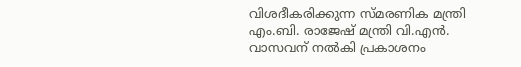വിശദീകരിക്കുന്ന സ്മരണിക മന്ത്രി എം.ബി. രാജേഷ് മന്ത്രി വി.എൻ. വാസവന് നൽകി പ്രകാശനം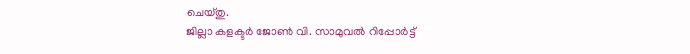ചെയ്തു.
ജില്ലാ കളക്ടർ ജോൺ വി. സാമുവൽ റിപ്പോർട്ട്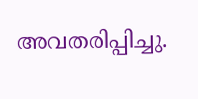അവതരിപ്പിച്ചു.